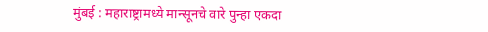मुंबई : महाराष्ट्रामध्ये मान्सूनचे वारे पुन्हा एकदा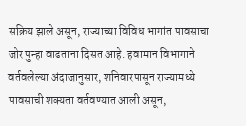सक्रिय झाले असून, राज्याच्या विविध भागांत पावसाचा जोर पुन्हा वाढताना दिसत आहे. हवामान विभागाने वर्तवलेल्या अंदाजानुसार, शनिवारपासून राज्यामध्ये पावसाची शक्यता वर्तवण्यात आली असून,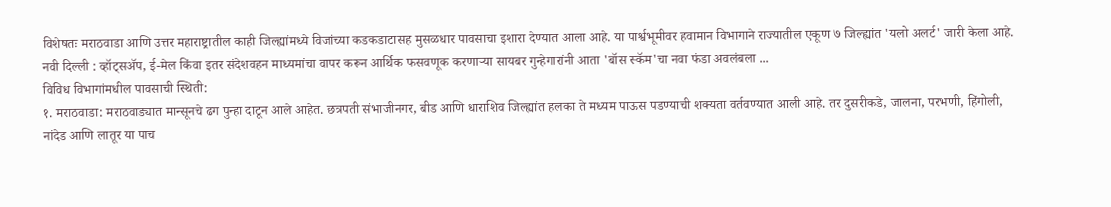विशेषतः मराठवाडा आणि उत्तर महाराष्ट्रातील काही जिल्ह्यांमध्ये विजांच्या कडकडाटासह मुसळधार पावसाचा इशारा देण्यात आला आहे. या पार्श्वभूमीवर हवामान विभागाने राज्यातील एकूण ७ जिल्ह्यांत 'यलो अलर्ट' जारी केला आहे.
नवी दिल्ली : व्हॉट्सॲप, ई-मेल किंवा इतर संदेशवहन माध्यमांचा वापर करून आर्थिक फसवणूक करणाऱ्या सायबर गुन्हेगारांनी आता 'बॉस स्कॅम'चा नवा फंडा अवलंबला ...
विविध विभागांमधील पावसाची स्थिती:
१. मराठवाडा: मराठवाड्यात मान्सूनचे ढग पुन्हा दाटून आले आहेत. छत्रपती संभाजीनगर, बीड आणि धाराशिव जिल्ह्यांत हलका ते मध्यम पाऊस पडण्याची शक्यता वर्तवण्यात आली आहे. तर दुसरीकडे, जालना, परभणी, हिंगोली, नांदेड आणि लातूर या पाच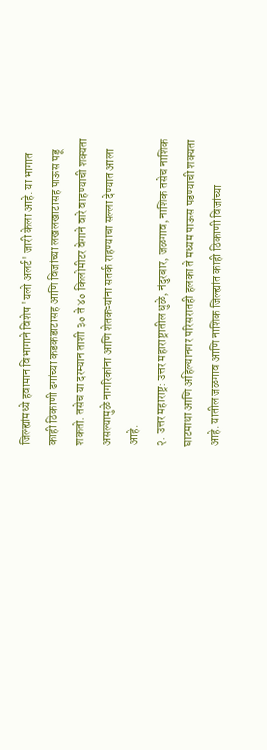जिल्ह्यांमध्ये हवामान विभागाने विशेष 'यलो अलर्ट' जारी केला आहे. या भागात काही ठिकाणी ढगांच्या कडकडाटासह आणि विजांच्या लखलखाटासह पाऊस पडू शकतो. तसेच या दरम्यान ताशी ३० ते ४० किलोमीटर वेगाने वारे वाहण्याची शक्यता असल्यामुळे नागरिकांना आणि शेतकऱ्यांना सतर्क राहण्याचा सल्ला देण्यात आला आहे.
२. उत्तर महाराष्ट्र: उत्तर महाराष्ट्रातील धुळे, नंदुरबार, जळगाव, नाशिक तसेच नाशिक घाटमाथा आणि अहिल्यानगर परिसरातही हलका ते मध्यम पाऊस पडण्याची शक्यता आहे. यातील जळगाव आणि नाशिक जिल्ह्यांत काही ठिकाणी विजांच्या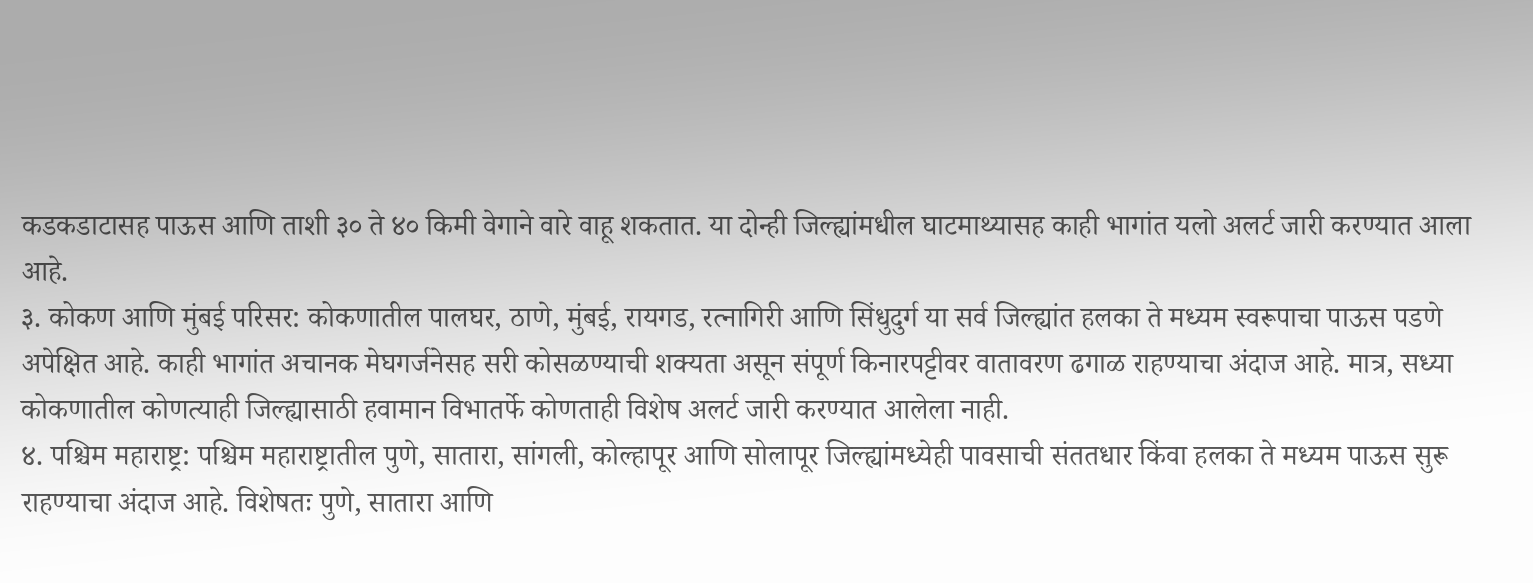कडकडाटासह पाऊस आणि ताशी ३० ते ४० किमी वेगाने वारे वाहू शकतात. या दोन्ही जिल्ह्यांमधील घाटमाथ्यासह काही भागांत यलो अलर्ट जारी करण्यात आला आहे.
३. कोकण आणि मुंबई परिसर: कोकणातील पालघर, ठाणे, मुंबई, रायगड, रत्नागिरी आणि सिंधुदुर्ग या सर्व जिल्ह्यांत हलका ते मध्यम स्वरूपाचा पाऊस पडणे अपेक्षित आहे. काही भागांत अचानक मेघगर्जनेसह सरी कोसळण्याची शक्यता असून संपूर्ण किनारपट्टीवर वातावरण ढगाळ राहण्याचा अंदाज आहे. मात्र, सध्या कोकणातील कोणत्याही जिल्ह्यासाठी हवामान विभातर्फे कोणताही विशेष अलर्ट जारी करण्यात आलेला नाही.
४. पश्चिम महाराष्ट्र: पश्चिम महाराष्ट्रातील पुणे, सातारा, सांगली, कोल्हापूर आणि सोलापूर जिल्ह्यांमध्येही पावसाची संततधार किंवा हलका ते मध्यम पाऊस सुरू राहण्याचा अंदाज आहे. विशेषतः पुणे, सातारा आणि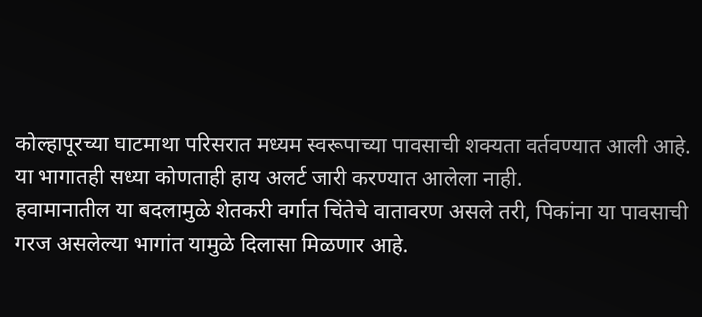कोल्हापूरच्या घाटमाथा परिसरात मध्यम स्वरूपाच्या पावसाची शक्यता वर्तवण्यात आली आहे. या भागातही सध्या कोणताही हाय अलर्ट जारी करण्यात आलेला नाही.
हवामानातील या बदलामुळे शेतकरी वर्गात चिंतेचे वातावरण असले तरी, पिकांना या पावसाची गरज असलेल्या भागांत यामुळे दिलासा मिळणार आहे.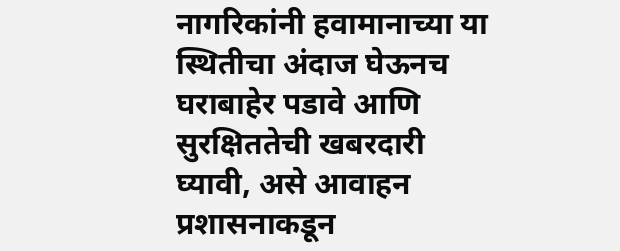नागरिकांनी हवामानाच्या या स्थितीचा अंदाज घेऊनच घराबाहेर पडावे आणि सुरक्षिततेची खबरदारी घ्यावी, असे आवाहन प्रशासनाकडून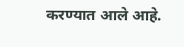करण्यात आले आहे.